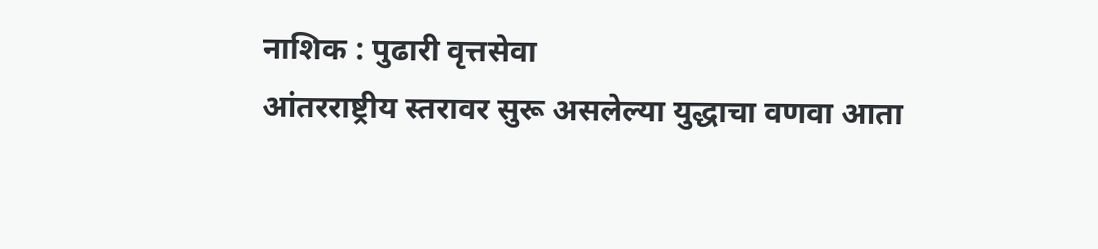नाशिक : पुढारी वृत्तसेवा
आंतरराष्ट्रीय स्तरावर सुरू असलेल्या युद्धाचा वणवा आता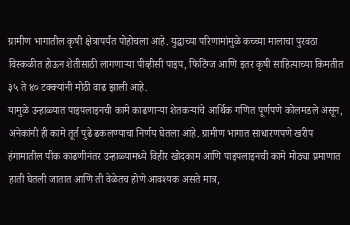ग्रामीण भागातील कृषी क्षेत्रापर्यंत पोहोचला आहे. युद्धाच्या परिणामांमुळे कच्च्या मालाचा पुरवठा विस्कळीत होऊन शेतीसाठी लागणाऱ्या पीव्हीसी पाइप, फिटिंग्ज आणि इतर कृषी साहित्याच्या किमतीत ३५ ते ४० टक्क्यांनी मोठी वाढ झाली आहे.
यामुळे उन्हाळ्यात पाइपलाइनची कामे काढणाऱ्या शेतकऱ्यांचे आर्थिक गणित पूर्णपणे कोलमडले असून, अनेकांनी ही कामे तूर्त पुढे ढकलण्याचा निर्णय घेतला आहे. ग्रामीण भागात साधारणपणे खरीप हंगामातील पीक काढणीनंतर उन्हाळ्यामध्ये विहीर खोदकाम आणि पाइपलाइनची कामे मोठ्या प्रमाणात हाती घेतली जातात आणि ती वेळेतच होणे आवश्यक असते मात्र,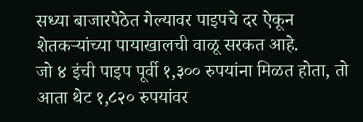सध्या बाजारपेठेत गेल्यावर पाइपचे दर ऐकून शेतकऱ्यांच्या पायाखालची वाळू सरकत आहे.
जो ४ इंची पाइप पूर्वी १,३०० रुपयांना मिळत होता, तो आता थेट १,८२० रुपयांवर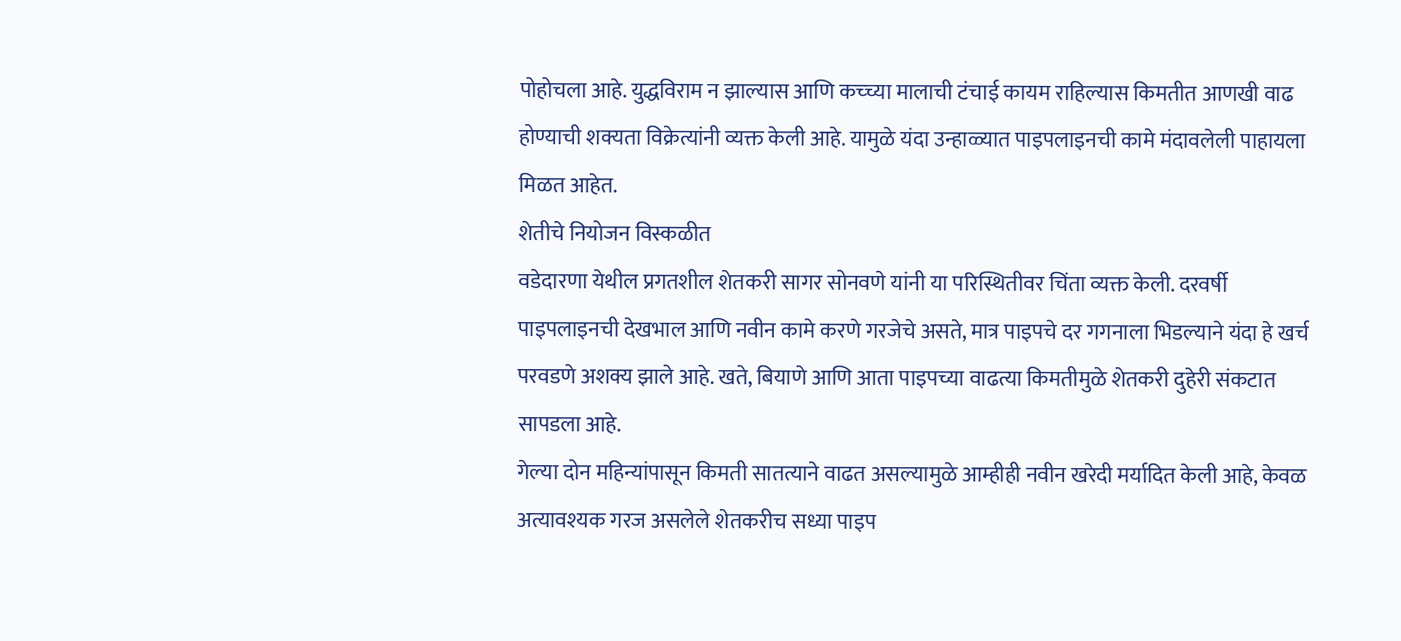पोहोचला आहे. युद्धविराम न झाल्यास आणि कच्च्या मालाची टंचाई कायम राहिल्यास किमतीत आणखी वाढ होण्याची शक्यता विक्रेत्यांनी व्यक्त केली आहे. यामुळे यंदा उन्हाळ्यात पाइपलाइनची कामे मंदावलेली पाहायला मिळत आहेत.
शेतीचे नियोजन विस्कळीत
वडेदारणा येथील प्रगतशील शेतकरी सागर सोनवणे यांनी या परिस्थितीवर चिंता व्यक्त केली. दरवर्षी पाइपलाइनची देखभाल आणि नवीन कामे करणे गरजेचे असते, मात्र पाइपचे दर गगनाला भिडल्याने यंदा हे खर्च परवडणे अशक्य झाले आहे. खते, बियाणे आणि आता पाइपच्या वाढत्या किमतीमुळे शेतकरी दुहेरी संकटात सापडला आहे.
गेल्या दोन महिन्यांपासून किमती सातत्याने वाढत असल्यामुळे आम्हीही नवीन खरेदी मर्यादित केली आहे, केवळ अत्यावश्यक गरज असलेले शेतकरीच सध्या पाइप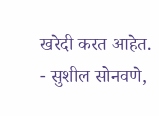खरेदी करत आहेत.
- सुशील सोनवणे,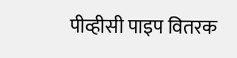पीव्हीसी पाइप वितरक